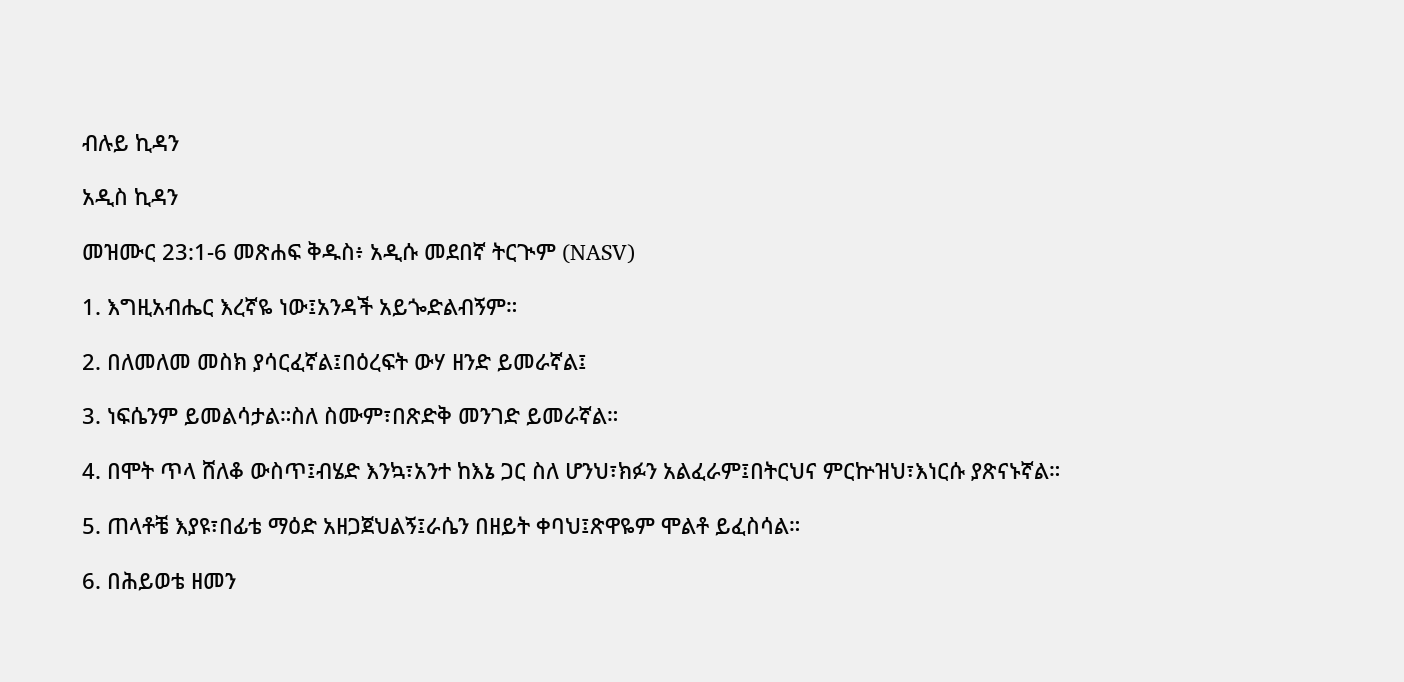ብሉይ ኪዳን

አዲስ ኪዳን

መዝሙር 23:1-6 መጽሐፍ ቅዱስ፥ አዲሱ መደበኛ ትርጒም (NASV)

1. እግዚአብሔር እረኛዬ ነው፤አንዳች አይጐድልብኝም።

2. በለመለመ መስክ ያሳርፈኛል፤በዕረፍት ውሃ ዘንድ ይመራኛል፤

3. ነፍሴንም ይመልሳታል።ስለ ስሙም፣በጽድቅ መንገድ ይመራኛል።

4. በሞት ጥላ ሸለቆ ውስጥ፤ብሄድ እንኳ፣አንተ ከእኔ ጋር ስለ ሆንህ፣ክፉን አልፈራም፤በትርህና ምርኵዝህ፣እነርሱ ያጽናኑኛል።

5. ጠላቶቼ እያዩ፣በፊቴ ማዕድ አዘጋጀህልኝ፤ራሴን በዘይት ቀባህ፤ጽዋዬም ሞልቶ ይፈስሳል።

6. በሕይወቴ ዘመን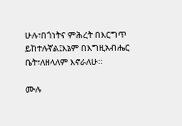ሁሉ፣በጎነትና ምሕረት በእርግጥ ይከተሉኛል፤እኔም በእግዚአብሔር ቤት፣ለዘላለም እኖራለሁ።

ሙሉ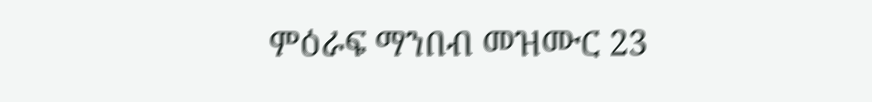ምዕራፍ ማንበብ መዝሙር 23